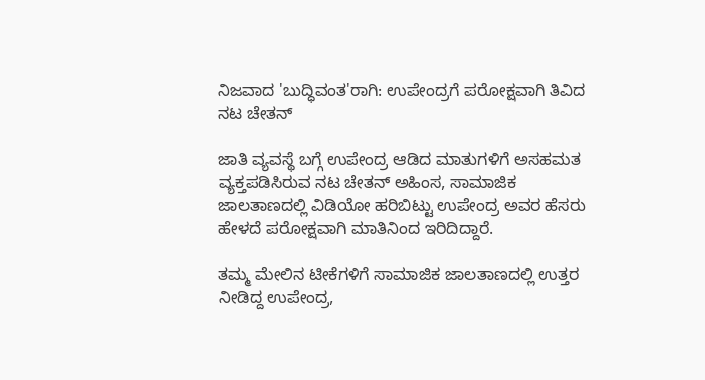ನಿಜವಾದ 'ಬುದ್ಧಿವಂತ'ರಾಗಿ: ಉಪೇಂದ್ರಗೆ ಪರೋಕ್ಷವಾಗಿ ತಿವಿದ ನಟ ಚೇತನ್

ಜಾತಿ ವ್ಯವಸ್ಥೆ ಬಗ್ಗೆ ಉಪೇಂದ್ರ ಆಡಿದ ಮಾತುಗಳಿಗೆ ಅಸಹಮತ ವ್ಯಕ್ತಪಡಿಸಿರುವ ನಟ ಚೇತನ್ ಅಹಿಂಸ, ಸಾಮಾಜಿಕ ಜಾಲತಾಣದಲ್ಲಿ ವಿಡಿಯೋ ಹರಿಬಿಟ್ಟು ಉಪೇಂದ್ರ ಅವರ ಹೆಸರು ಹೇಳದೆ ಪರೋಕ್ಷವಾಗಿ ಮಾತಿನಿಂದ ಇರಿದಿದ್ದಾರೆ.

ತಮ್ಮ ಮೇಲಿನ ಟೀಕೆಗಳಿಗೆ ಸಾಮಾಜಿಕ ಜಾಲತಾಣದಲ್ಲಿ ಉತ್ತರ ನೀಡಿದ್ದ ಉಪೇಂದ್ರ,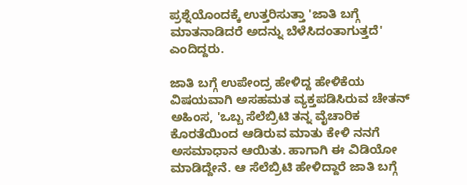ಪ್ರಶ್ನೆಯೊಂದಕ್ಕೆ ಉತ್ತರಿಸುತ್ತಾ 'ಜಾತಿ ಬಗ್ಗೆ ಮಾತನಾಡಿದರೆ ಅದನ್ನು ಬೆಳೆಸಿದಂತಾಗುತ್ತದೆ' ಎಂದಿದ್ದರು.

ಜಾತಿ ಬಗ್ಗೆ ಉಪೇಂದ್ರ ಹೇಳಿದ್ದ ಹೇಳಿಕೆಯ ವಿಷಯವಾಗಿ ಅಸಹಮತ ವ್ಯಕ್ತಪಡಿಸಿರುವ ಚೇತನ್ ಅಹಿಂಸ, 'ಒಬ್ಬ ಸೆಲೆಬ್ರಿಟಿ ತನ್ನ ವೈಚಾರಿಕ ಕೊರತೆಯಿಂದ ಆಡಿರುವ ಮಾತು ಕೇಳಿ ನನಗೆ ಅಸಮಾಧಾನ ಆಯಿತು. ಹಾಗಾಗಿ ಈ ವಿಡಿಯೋ ಮಾಡಿದ್ದೇನೆ. ಆ ಸೆಲೆಬ್ರಿಟಿ ಹೇಳಿದ್ದಾರೆ ಜಾತಿ ಬಗ್ಗೆ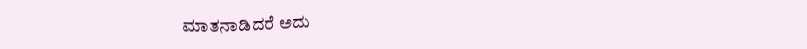ಮಾತನಾಡಿದರೆ ಅದು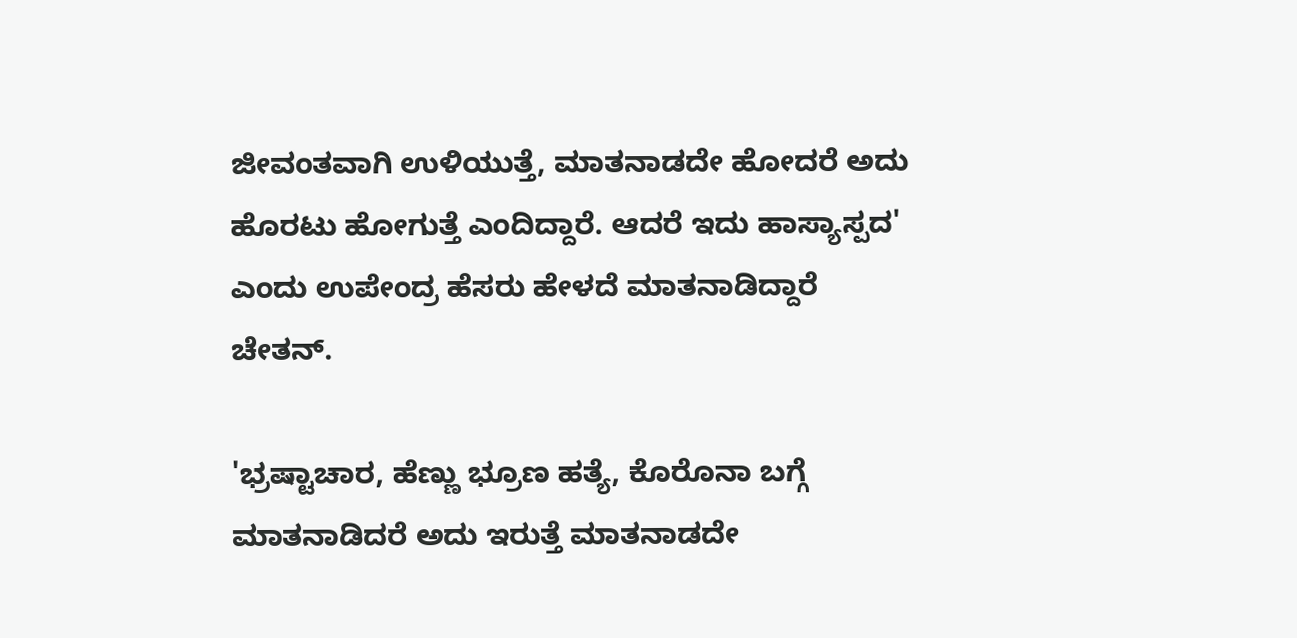ಜೀವಂತವಾಗಿ ಉಳಿಯುತ್ತೆ, ಮಾತನಾಡದೇ ಹೋದರೆ ಅದು ಹೊರಟು ಹೋಗುತ್ತೆ ಎಂದಿದ್ದಾರೆ. ಆದರೆ ಇದು ಹಾಸ್ಯಾಸ್ಪದ' ಎಂದು ಉಪೇಂದ್ರ ಹೆಸರು ಹೇಳದೆ ಮಾತನಾಡಿದ್ದಾರೆ ಚೇತನ್.

'ಭ್ರಷ್ಟಾಚಾರ, ಹೆಣ್ಣು ಭ್ರೂಣ ಹತ್ಯೆ, ಕೊರೊನಾ ಬಗ್ಗೆ ಮಾತನಾಡಿದರೆ ಅದು ಇರುತ್ತೆ ಮಾತನಾಡದೇ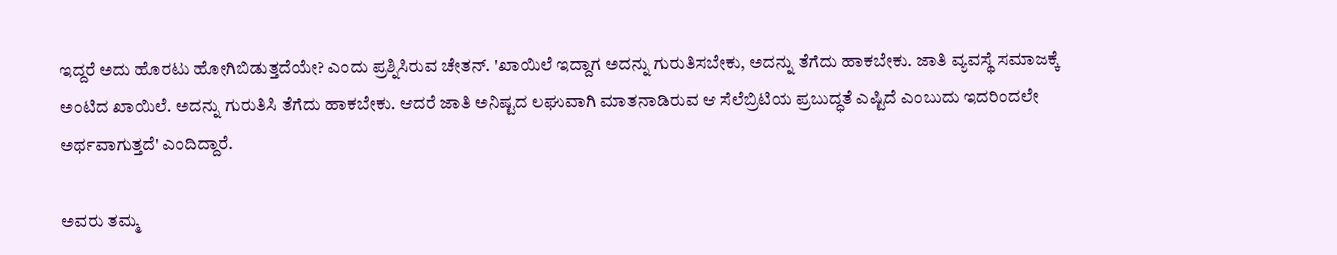ಇದ್ದರೆ ಅದು ಹೊರಟು ಹೋಗಿಬಿಡುತ್ತದೆಯೇ? ಎಂದು ಪ್ರಶ್ನಿಸಿರುವ ಚೇತನ್. 'ಖಾಯಿಲೆ ಇದ್ದಾಗ ಅದನ್ನು ಗುರುತಿಸಬೇಕು, ಅದನ್ನು ತೆಗೆದು ಹಾಕಬೇಕು. ಜಾತಿ ವ್ಯವಸ್ಥೆ ಸಮಾಜಕ್ಕೆ ಅಂಟಿದ ಖಾಯಿಲೆ. ಅದನ್ನು ಗುರುತಿಸಿ ತೆಗೆದು ಹಾಕಬೇಕು. ಆದರೆ ಜಾತಿ ಅನಿಷ್ಟದ ಲಘುವಾಗಿ ಮಾತನಾಡಿರುವ ಆ ಸೆಲೆಬ್ರಿಟಿಯ ಪ್ರಬುದ್ಧತೆ ಎಷ್ಟಿದೆ ಎಂಬುದು ಇದರಿಂದಲೇ ಅರ್ಥವಾಗುತ್ತದೆ' ಎಂದಿದ್ದಾರೆ.

ಅವರು ತಮ್ಮ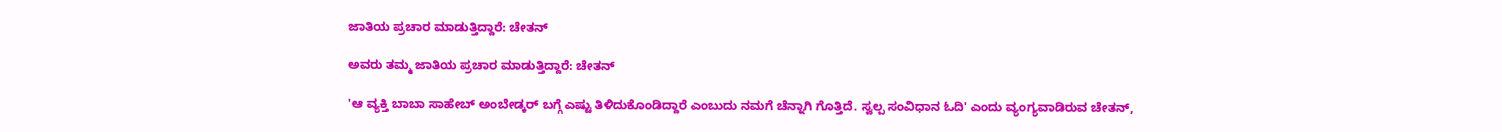ಜಾತಿಯ ಪ್ರಚಾರ ಮಾಡುತ್ತಿದ್ದಾರೆ: ಚೇತನ್

ಅವರು ತಮ್ಮ ಜಾತಿಯ ಪ್ರಚಾರ ಮಾಡುತ್ತಿದ್ದಾರೆ: ಚೇತನ್

'ಆ ವ್ಯಕ್ತಿ ಬಾಬಾ ಸಾಹೇಬ್ ಅಂಬೇಡ್ಕರ್ ಬಗ್ಗೆ ಎಷ್ಟು ತಿಳಿದುಕೊಂಡಿದ್ದಾರೆ ಎಂಬುದು ನಮಗೆ ಚೆನ್ನಾಗಿ ಗೊತ್ತಿದೆ. ಸ್ವಲ್ಪ ಸಂವಿಧಾನ ಓದಿ' ಎಂದು ವ್ಯಂಗ್ಯವಾಡಿರುವ ಚೇತನ್,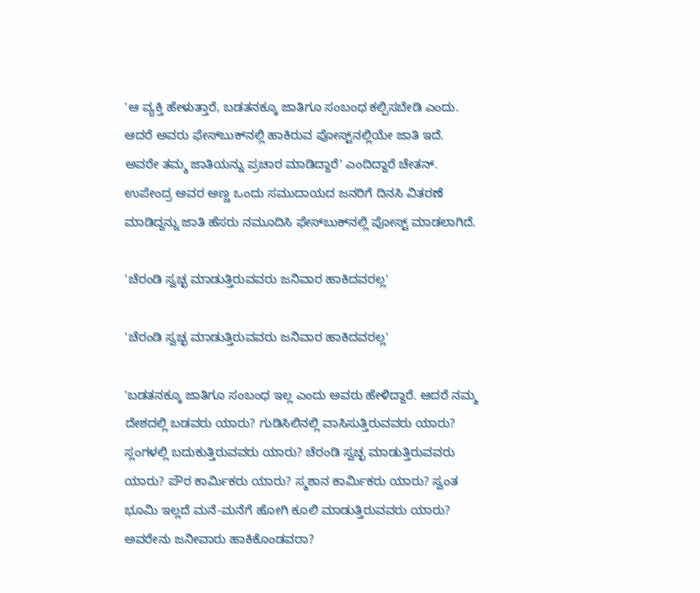'ಆ ವ್ಯಕ್ತಿ ಹೇಳುತ್ತಾರೆ, ಬಡತನಕ್ಕೂ ಜಾತಿಗೂ ಸಂಬಂಧ ಕಲ್ಪಿಸಬೇಡಿ ಎಂದು. ಆದರೆ ಅವರು ಫೇಸ್‌ಬುಕ್‌ನಲ್ಲಿ ಹಾಕಿರುವ ಪೋಸ್ಟ್‌ನಲ್ಲಿಯೇ ಜಾತಿ ಇದೆ. ಅವರೇ ತಮ್ಮ ಜಾತಿಯನ್ನು ಪ್ರಚಾರ ಮಾಡಿದ್ದಾರೆ' ಎಂದಿದ್ದಾರೆ ಚೇತನ್. ಉಪೇಂದ್ರ ಅವರ ಅಣ್ಣ ಒಂದು ಸಮುದಾಯದ ಜನರಿಗೆ ದಿನಸಿ ವಿತರಣೆ ಮಾಡಿದ್ದನ್ನು ಜಾತಿ ಹೆಸರು ನಮೂದಿಸಿ ಫೇಸ್‌ಬುಕ್‌ನಲ್ಲಿ ಪೋಸ್ಟ್‌ ಮಾಡಲಾಗಿದೆ.

'ಚೆರಂಡಿ ಸ್ವಚ್ಛ ಮಾಡುತ್ತಿರುವವರು ಜನಿವಾರ ಹಾಕಿದವರಲ್ಲ'

'ಚೆರಂಡಿ ಸ್ವಚ್ಛ ಮಾಡುತ್ತಿರುವವರು ಜನಿವಾರ ಹಾಕಿದವರಲ್ಲ'

'ಬಡತನಕ್ಕೂ ಜಾತಿಗೂ ಸಂಬಂಧ ಇಲ್ಲ ಎಂದು ಅವರು ಹೇಳಿದ್ದಾರೆ. ಆದರೆ ನಮ್ಮ ದೇಶದಲ್ಲಿ ಬಡವರು ಯಾರು? ಗುಡಿಸಿಲಿನಲ್ಲಿ ವಾಸಿಸುತ್ತಿರುವವರು ಯಾರು? ಸ್ಲಂಗಳಲ್ಲಿ ಬದುಕುತ್ತಿರುವವರು ಯಾರು? ಚೆರಂಡಿ ಸ್ವಚ್ಛ ಮಾಡುತ್ತಿರುವವರು ಯಾರು? ಪೌರ ಕಾರ್ಮಿಕರು ಯಾರು? ಸ್ಮಶಾನ ಕಾರ್ಮಿಕರು ಯಾರು? ಸ್ವಂತ ಭೂಮಿ ಇಲ್ಲದೆ ಮನೆ-ಮನೆಗೆ ಹೋಗಿ ಕೂಲಿ ಮಾಡುತ್ತಿರುವವರು ಯಾರು? ಅವರೇನು ಜನೀವಾರು ಹಾಕಿಕೊಂಡವರಾ?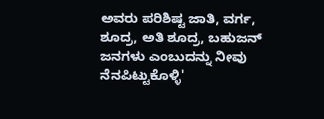ಅವರು ಪರಿಶಿಷ್ಟ ಜಾತಿ, ವರ್ಗ, ಶೂದ್ರ, ಅತಿ ಶೂದ್ರ, ಬಹುಜನ್ ಜನಗಳು ಎಂಬುದನ್ನು ನೀವು ನೆನಪಿಟ್ಟುಕೊಳ್ಳಿ'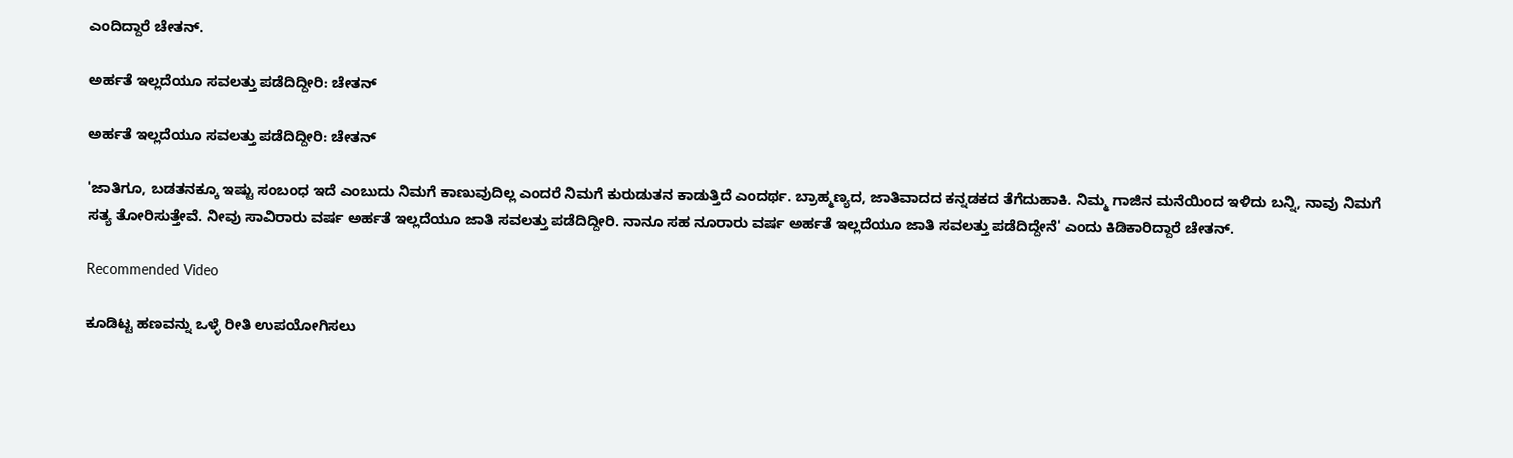ಎಂದಿದ್ದಾರೆ ಚೇತನ್.

ಅರ್ಹತೆ ಇಲ್ಲದೆಯೂ ಸವಲತ್ತು ಪಡೆದಿದ್ದೀರಿ: ಚೇತನ್

ಅರ್ಹತೆ ಇಲ್ಲದೆಯೂ ಸವಲತ್ತು ಪಡೆದಿದ್ದೀರಿ: ಚೇತನ್

'ಜಾತಿಗೂ, ಬಡತನಕ್ಕೂ ಇಷ್ಟು ಸಂಬಂಧ ಇದೆ ಎಂಬುದು ನಿಮಗೆ ಕಾಣುವುದಿಲ್ಲ ಎಂದರೆ ನಿಮಗೆ ಕುರುಡುತನ ಕಾಡುತ್ತಿದೆ ಎಂದರ್ಥ. ಬ್ರಾಹ್ಮಣ್ಯದ, ಜಾತಿವಾದದ ಕನ್ನಡಕದ ತೆಗೆದುಹಾಕಿ. ನಿಮ್ಮ ಗಾಜಿನ ಮನೆಯಿಂದ ಇಳಿದು ಬನ್ನಿ, ನಾವು ನಿಮಗೆ ಸತ್ಯ ತೋರಿಸುತ್ತೇವೆ. ನೀವು ಸಾವಿರಾರು ವರ್ಷ ಅರ್ಹತೆ ಇಲ್ಲದೆಯೂ ಜಾತಿ ಸವಲತ್ತು ಪಡೆದಿದ್ದೀರಿ. ನಾನೂ ಸಹ ನೂರಾರು ವರ್ಷ ಅರ್ಹತೆ ಇಲ್ಲದೆಯೂ ಜಾತಿ ಸವಲತ್ತು ಪಡೆದಿದ್ದೇನೆ' ಎಂದು ಕಿಡಿಕಾರಿದ್ದಾರೆ ಚೇತನ್.

Recommended Video

ಕೂಡಿಟ್ಟ ಹಣವನ್ನು ಒಳ್ಳೆ ರೀತಿ ಉಪಯೋಗಿಸಲು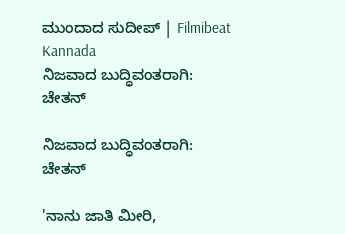ಮುಂದಾದ ಸುದೀಪ್ | Filmibeat Kannada
ನಿಜವಾದ ಬುದ್ಧಿವಂತರಾಗಿ: ಚೇತನ್

ನಿಜವಾದ ಬುದ್ಧಿವಂತರಾಗಿ: ಚೇತನ್

'ನಾನು ಜಾತಿ ಮೀರಿ,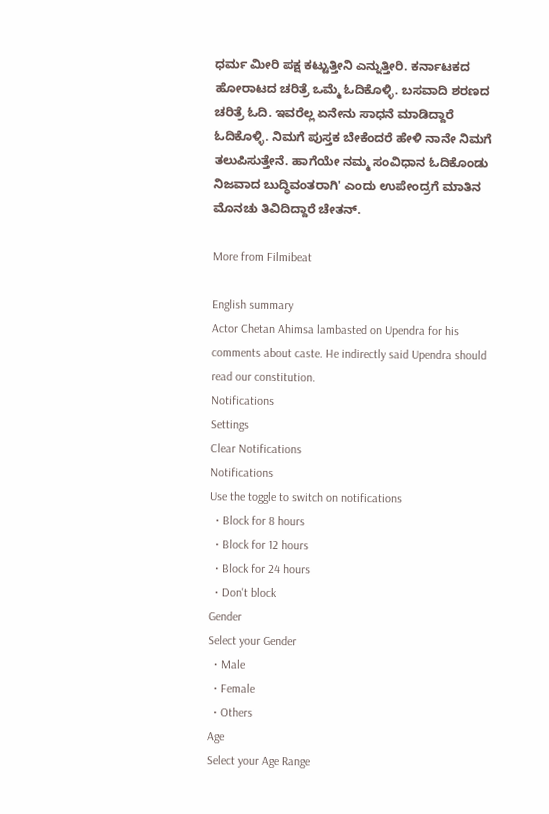ಧರ್ಮ ಮೀರಿ ಪಕ್ಷ ಕಟ್ಟುತ್ತೀನಿ ಎನ್ನುತ್ತೀರಿ. ಕರ್ನಾಟಕದ ಹೋರಾಟದ ಚರಿತ್ರೆ ಒಮ್ಮೆ ಓದಿಕೊಳ್ಳಿ. ಬಸವಾದಿ ಶರಣದ ಚರಿತ್ರೆ ಓದಿ. ಇವರೆಲ್ಲ ಏನೇನು ಸಾಧನೆ ಮಾಡಿದ್ದಾರೆ ಓದಿಕೊಳ್ಳಿ. ನಿಮಗೆ ಪುಸ್ತಕ ಬೇಕೆಂದರೆ ಹೇಳಿ ನಾನೇ ನಿಮಗೆ ತಲುಪಿಸುತ್ತೇನೆ. ಹಾಗೆಯೇ ನಮ್ಮ ಸಂವಿಧಾನ ಓದಿಕೊಂಡು ನಿಜವಾದ ಬುದ್ಧಿವಂತರಾಗಿ' ಎಂದು ಉಪೇಂದ್ರಗೆ ಮಾತಿನ ಮೊನಚು ತಿವಿದಿದ್ದಾರೆ ಚೇತನ್.

More from Filmibeat

English summary
Actor Chetan Ahimsa lambasted on Upendra for his comments about caste. He indirectly said Upendra should read our constitution.
Notifications
Settings
Clear Notifications
Notifications
Use the toggle to switch on notifications
  • Block for 8 hours
  • Block for 12 hours
  • Block for 24 hours
  • Don't block
Gender
Select your Gender
  • Male
  • Female
  • Others
Age
Select your Age Range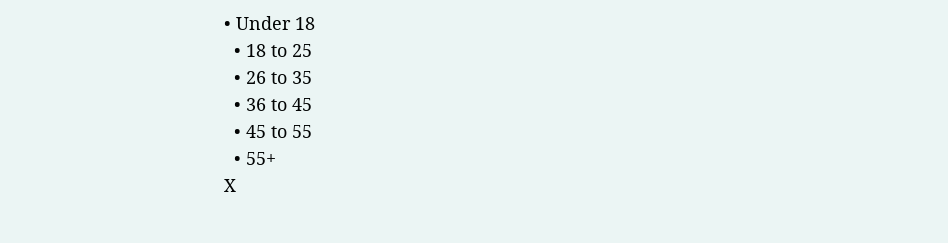• Under 18
  • 18 to 25
  • 26 to 35
  • 36 to 45
  • 45 to 55
  • 55+
X